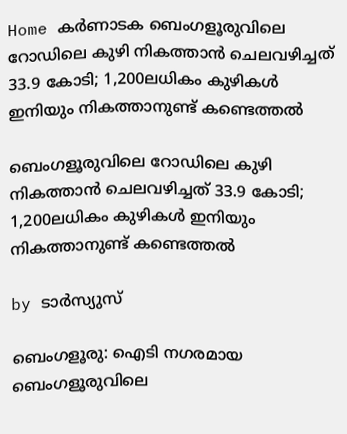Home കർണാടക ബെംഗളൂരുവിലെ റോഡിലെ കുഴി നികത്താൻ ചെലവഴിച്ചത് 33.9 കോടി; 1,200ലധികം കുഴികള്‍ ഇനിയും നികത്താനുണ്ട് കണ്ടെത്തല്‍

ബെംഗളൂരുവിലെ റോഡിലെ കുഴി നികത്താൻ ചെലവഴിച്ചത് 33.9 കോടി; 1,200ലധികം കുഴികള്‍ ഇനിയും നികത്താനുണ്ട് കണ്ടെത്തല്‍

by ടാർസ്യുസ്

ബെംഗളൂരു: ഐടി നഗരമായ ബെംഗളൂരുവിലെ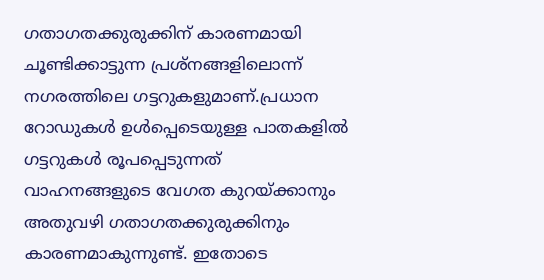ഗതാഗതക്കുരുക്കിന് കാരണമായി ചൂണ്ടിക്കാട്ടുന്ന പ്രശ്നങ്ങളിലൊന്ന് നഗരത്തിലെ ഗട്ടറുകളുമാണ്.പ്രധാന റോഡുകള്‍ ഉള്‍പ്പെടെയുള്ള പാതകളില്‍ ഗട്ടറുകള്‍ രൂപപ്പെടുന്നത് വാഹനങ്ങളുടെ വേഗത കുറയ്ക്കാനും അതുവഴി ഗതാഗതക്കുരുക്കിനും കാരണമാകുന്നുണ്ട്. ഇതോടെ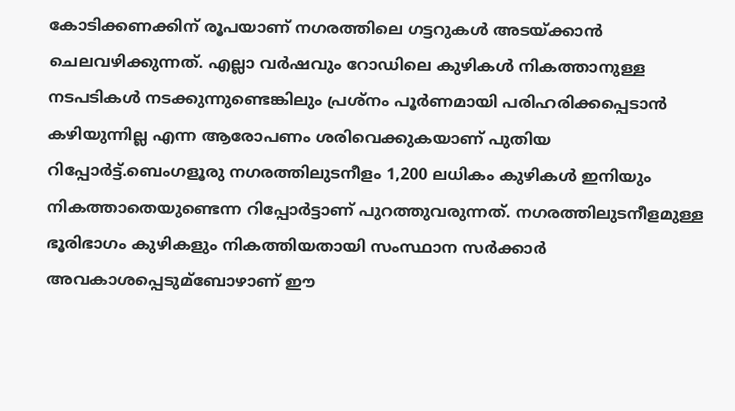കോടിക്കണക്കിന് രൂപയാണ് നഗരത്തിലെ ഗട്ടറുകള്‍ അടയ്ക്കാൻ ചെലവഴിക്കുന്നത്. എല്ലാ വർഷവും റോഡിലെ കുഴികള്‍ നികത്താനുള്ള നടപടികള്‍ നടക്കുന്നുണ്ടെങ്കിലും പ്രശ്നം പൂർണമായി പരിഹരിക്കപ്പെടാൻ കഴിയുന്നില്ല എന്ന ആരോപണം ശരിവെക്കുകയാണ് പുതിയ റിപ്പോർട്ട്.ബെംഗളൂരു നഗരത്തിലുടനീളം 1,200 ലധികം കുഴികള്‍ ഇനിയും നികത്താതെയുണ്ടെന്ന റിപ്പോർട്ടാണ് പുറത്തുവരുന്നത്. നഗരത്തിലുടനീളമുള്ള ഭൂരിഭാഗം കുഴികളും നികത്തിയതായി സംസ്ഥാന സർക്കാർ അവകാശപ്പെടുമ്ബോഴാണ് ഈ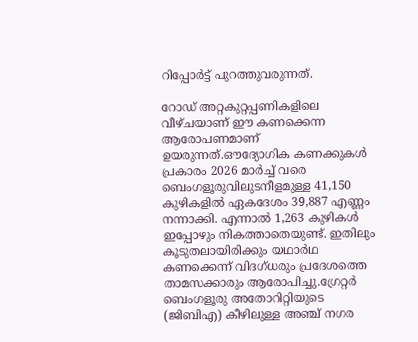റിപ്പോർട്ട് പുറത്തുവരുന്നത്.

റോഡ് അറ്റകുറ്റപ്പണികളിലെ വീഴ്ചയാണ് ഈ കണക്കെന്ന ആരോപണമാണ് ഉയരുന്നത്.ഔദ്യോഗിക കണക്കുകള്‍ പ്രകാരം 2026 മാർച്ച്‌ വരെ ബെംഗളൂരുവിലുടനീളമുള്ള 41,150 കുഴികളില്‍ ഏകദേശം 39,887 എണ്ണം നന്നാക്കി. എന്നാല്‍ 1,263 കുഴികള്‍ ഇപ്പോഴും നികത്താതെയുണ്ട്. ഇതിലും കൂടുതലായിരിക്കും യഥാർഥ കണക്കെന്ന് വിദഗ്ധരും പ്രദേശത്തെ താമസക്കാരും ആരോപിച്ചു.ഗ്രേറ്റർ ബെംഗളൂരു അതോറിറ്റിയുടെ (ജിബിഎ) കീഴിലുള്ള അഞ്ച് നഗര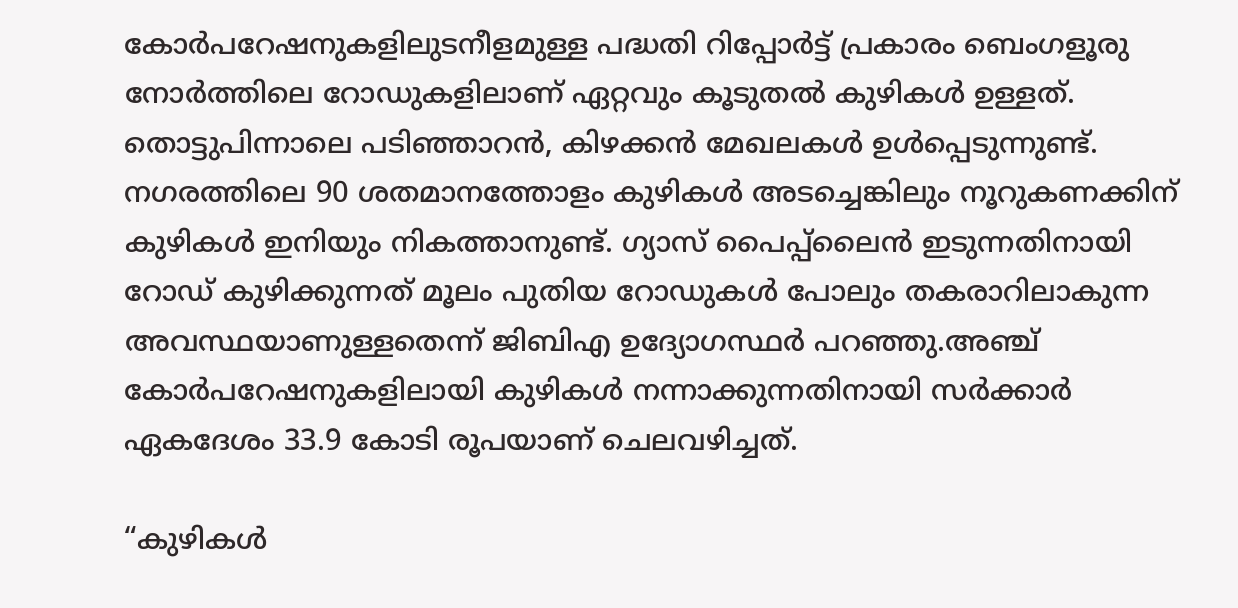കോർപറേഷനുകളിലുടനീളമുള്ള പദ്ധതി റിപ്പോർട്ട് പ്രകാരം ബെംഗളൂരു നോർത്തിലെ റോഡുകളിലാണ് ഏറ്റവും കൂടുതല്‍ കുഴികള്‍ ഉള്ളത്. തൊട്ടുപിന്നാലെ പടിഞ്ഞാറൻ, കിഴക്കൻ മേഖലകള്‍ ഉള്‍പ്പെടുന്നുണ്ട്. നഗരത്തിലെ 90 ശതമാനത്തോളം കുഴികള്‍ അടച്ചെങ്കിലും നൂറുകണക്കിന് കുഴികള്‍ ഇനിയും നികത്താനുണ്ട്. ഗ്യാസ് പൈപ്പ്‌ലൈൻ ഇടുന്നതിനായി റോഡ് കുഴിക്കുന്നത് മൂലം പുതിയ റോഡുകള്‍ പോലും തകരാറിലാകുന്ന അവസ്ഥയാണുള്ളതെന്ന് ജിബിഎ ഉദ്യോഗസ്ഥർ പറഞ്ഞു.അഞ്ച് കോർപറേഷനുകളിലായി കുഴികള്‍ നന്നാക്കുന്നതിനായി സർക്കാർ ഏകദേശം 33.9 കോടി രൂപയാണ് ചെലവഴിച്ചത്.

“കുഴികള്‍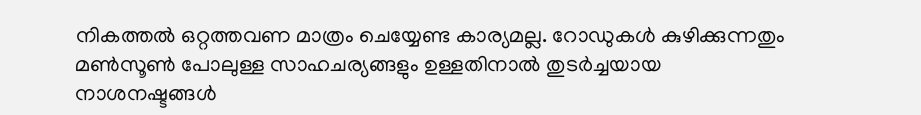നികത്തല്‍ ഒറ്റത്തവണ മാത്രം ചെയ്യേണ്ട കാര്യമല്ല. റോഡുകള്‍ കുഴിക്കുന്നതും മണ്‍സൂണ്‍ പോലുള്ള സാഹചര്യങ്ങളും ഉള്ളതിനാല്‍ തുടർച്ചയായ നാശനഷ്ടങ്ങള്‍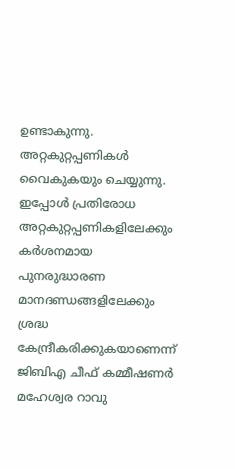ഉണ്ടാകുന്നു. അറ്റകുറ്റപ്പണികള്‍ വൈകുകയും ചെയ്യുന്നു. ഇപ്പോള്‍ പ്രതിരോധ അറ്റകുറ്റപ്പണികളിലേക്കും കർശനമായ പുനരുദ്ധാരണ മാനദണ്ഡങ്ങളിലേക്കും ശ്രദ്ധ കേന്ദ്രീകരിക്കുകയാണെന്ന് ജിബിഎ ചീഫ് കമ്മീഷണർ മഹേശ്വര റാവു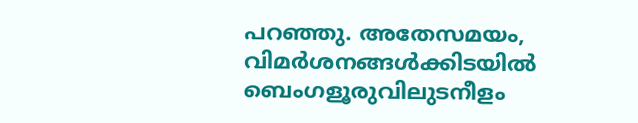പറഞ്ഞു. അതേസമയം, വിമർശനങ്ങള്‍ക്കിടയില്‍ ബെംഗളൂരുവിലുടനീളം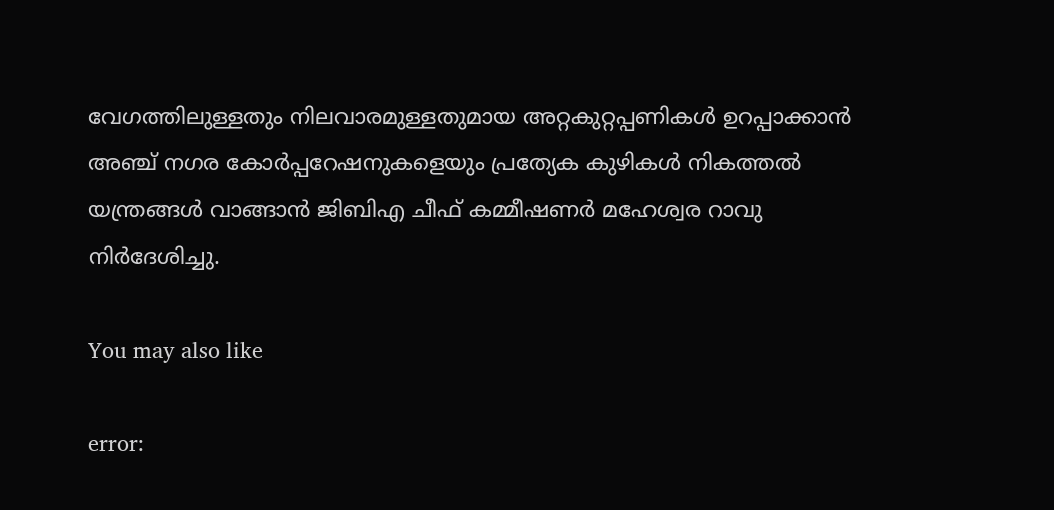വേഗത്തിലുള്ളതും നിലവാരമുള്ളതുമായ അറ്റകുറ്റപ്പണികള്‍ ഉറപ്പാക്കാൻ അഞ്ച് നഗര കോർപ്പറേഷനുകളെയും പ്രത്യേക കുഴികള്‍ നികത്തല്‍ യന്ത്രങ്ങള്‍ വാങ്ങാൻ ജിബിഎ ചീഫ് കമ്മീഷണർ മഹേശ്വര റാവു നിർദേശിച്ചു.

You may also like

error: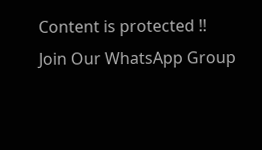Content is protected !!
Join Our WhatsApp Group